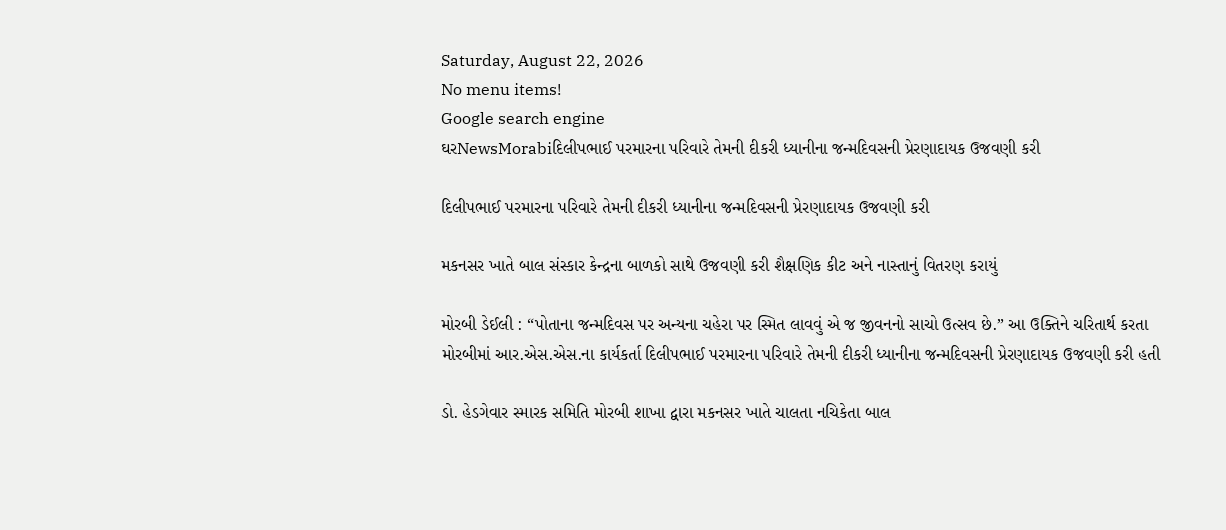Saturday, August 22, 2026
No menu items!
Google search engine
ઘરNewsMorabiદિલીપભાઈ પરમારના પરિવારે તેમની દીકરી ધ્યાનીના જન્મદિવસની પ્રેરણાદાયક ઉજવણી કરી

દિલીપભાઈ પરમારના પરિવારે તેમની દીકરી ધ્યાનીના જન્મદિવસની પ્રેરણાદાયક ઉજવણી કરી

મકનસર ખાતે બાલ સંસ્કાર કેન્દ્રના બાળકો સાથે ઉજવણી કરી શૈક્ષણિક કીટ અને નાસ્તાનું વિતરણ કરાયું

મોરબી ડેઈલી : “પોતાના જન્મદિવસ પર અન્યના ચહેરા પર સ્મિત લાવવું એ જ જીવનનો સાચો ઉત્સવ છે.” આ ઉક્તિને ચરિતાર્થ કરતા મોરબીમાં આર.એસ.એસ.ના કાર્યકર્તા દિલીપભાઈ પરમારના પરિવારે તેમની દીકરી ધ્યાનીના જન્મદિવસની પ્રેરણાદાયક ઉજવણી કરી હતી

ડો. હેડગેવાર સ્મારક સમિતિ મોરબી શાખા દ્વારા મકનસર ખાતે ચાલતા નચિકેતા બાલ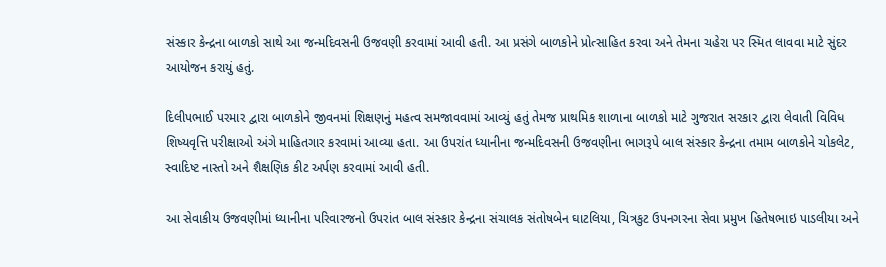સંસ્કાર કેન્દ્રના બાળકો સાથે આ જન્મદિવસની ઉજવણી કરવામાં આવી હતી. આ પ્રસંગે બાળકોને પ્રોત્સાહિત કરવા અને તેમના ચહેરા પર સ્મિત લાવવા માટે સુંદર આયોજન કરાયું હતું.

દિલીપભાઈ પરમાર દ્વારા બાળકોને જીવનમાં શિક્ષણનું મહત્વ સમજાવવામાં આવ્યું હતું તેમજ પ્રાથમિક શાળાના બાળકો માટે ગુજરાત સરકાર દ્વારા લેવાતી વિવિધ શિષ્યવૃત્તિ પરીક્ષાઓ અંગે માહિતગાર કરવામાં આવ્યા હતા. આ ઉપરાંત ધ્યાનીના જન્મદિવસની ઉજવણીના ભાગરૂપે બાલ સંસ્કાર કેન્દ્રના તમામ બાળકોને ચોકલેટ, સ્વાદિષ્ટ નાસ્તો અને શૈક્ષણિક કીટ અર્પણ કરવામાં આવી હતી.

આ સેવાકીય ઉજવણીમાં ધ્યાનીના પરિવારજનો ઉપરાંત બાલ સંસ્કાર કેન્દ્રના સંચાલક સંતોષબેન ઘાટલિયા, ચિત્રકુટ ઉપનગરના સેવા પ્રમુખ હિતેષભાઇ પાડલીયા અને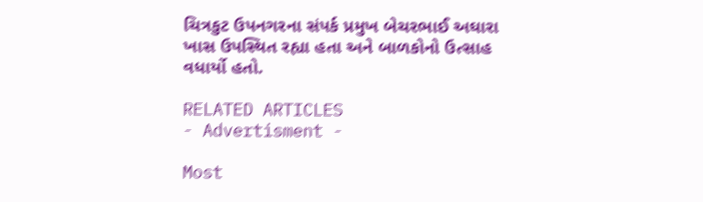ચિત્રકુટ ઉપનગરના સંપર્ક પ્રમુખ બેચરભાઈ અઘારા ખાસ ઉપસ્થિત રહ્યા હતા અને બાળકોનો ઉત્સાહ વધાર્યો હતો.

RELATED ARTICLES
- Advertisment -

Most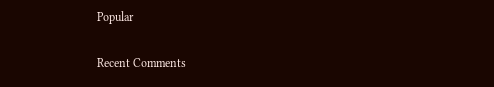Popular

Recent Comments